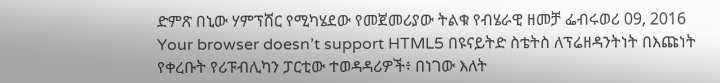ድምጽ በኒው ሃምፕሸር የሚካሄደው የመጀመሪያው ትልቁ የብሄራዊ ዘመቻ ፌብሩወሪ 09, 2016 Your browser doesn’t support HTML5 በዩናይትድ ስቴትስ ለፕሬዘዳንትነት በእጩነት የቀረቡት የሪፑብሊካን ፓርቲው ተወዳዳሪዎች፥ በነገው እለት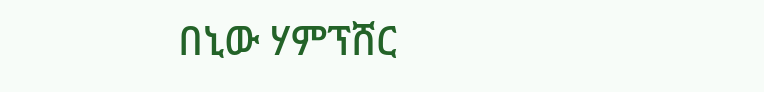በኒው ሃምፕሸር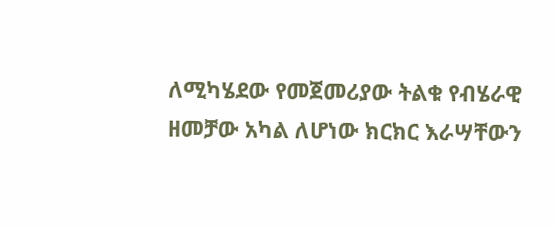ለሚካሄደው የመጀመሪያው ትልቁ የብሄራዊ ዘመቻው አካል ለሆነው ክርክር እራሣቸውን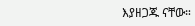እያዘጋጁ ናቸው።